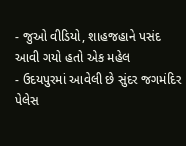- જુઓ વીડિયો, શાહજહાને પસંદ આવી ગયો હતો એક મહેલ
- ઉદયપુરમાં આવેલી છે સુંદર જગમંદિર પેલેસ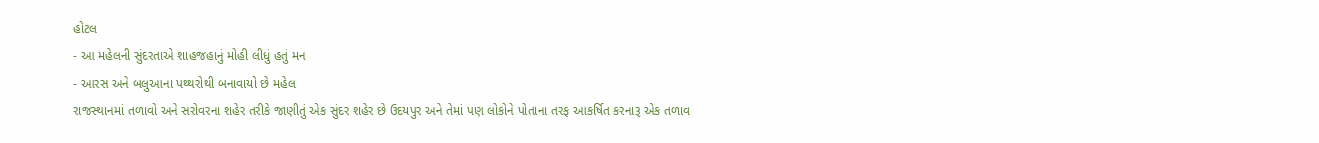હોટલ
- આ મહેલની સુંદરતાએ શાહજહાનું મોહી લીધું હતું મન
- આરસ અને બલુઆના પથ્થરોથી બનાવાયો છે મહેલ
રાજસ્થાનમાં તળાવો અને સરોવરના શહેર તરીકે જાણીતું એક સુંદર શહેર છે ઉદયપુર અને તેમાં પણ લોકોને પોતાના તરફ આકર્ષિત કરનારૂ એક તળાવ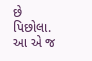છે પિછોલા. આ એ જ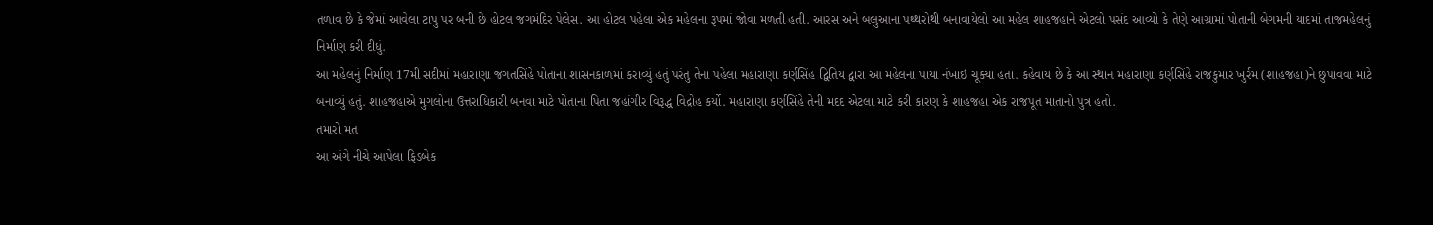તળાવ છે કે જેમાં આવેલા ટાપુ પર બની છે હોટલ જગમંદિર પેલેસ. આ હોટલ પહેલા એક મહેલના રૂપમાં જોવા મળતી હતી. આરસ અને બલુઆના પથ્થરોથી બનાવાયેલો આ મહેલ શાહજહાને એટલો પસંદ આવ્યો કે તેણે આગ્રામાં પોતાની બેગમની યાદમાં તાજમહેલનું નિર્માણ કરી દીધું.
આ મહેલનું નિર્માણ 17મી સદીમાં મહારાણા જગતસિંહે પોતાના શાસનકાળમાં કરાવ્યું હતું પરંતુ તેના પહેલા મહારાણા કર્ણસિંહ દ્વિતિય દ્વારા આ મહેલના પાયા નંખાઇ ચૂક્યા હતા. કહેવાય છે કે આ સ્થાન મહારાણા કર્ણસિંહે રાજકુમાર ખુર્રમ (શાહજહા)ને છુપાવવા માટે બનાવ્યું હતું. શાહજહાએ મુગલોના ઉત્તરાધિકારી બનવા માટે પોતાના પિતા જહાંગીર વિરૂદ્ધ વિદ્રોહ કર્યો. મહારાણા કર્ણસિંહે તેની મદદ એટલા માટે કરી કારણ કે શાહજહા એક રાજપૂત માતાનો પુત્ર હતો.
તમારો મત
આ અંગે નીચે આપેલા ફિડબેક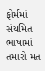ફોર્મમાં સંયમિત ભાષામાં તમારો મત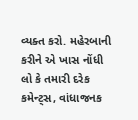વ્યક્ત કરો. મહેરબાની કરીને એ ખાસ નોંધી લો કે તમારી દરેક કમેન્ટ્સ, વાંધાજનક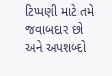ટિપ્પણી માટે તમે જવાબદાર છો અને અપશબ્દો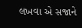લખવા એ સજાને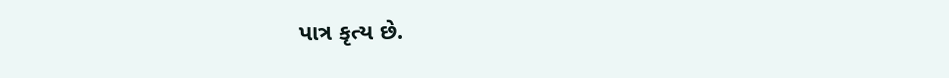પાત્ર કૃત્ય છે.